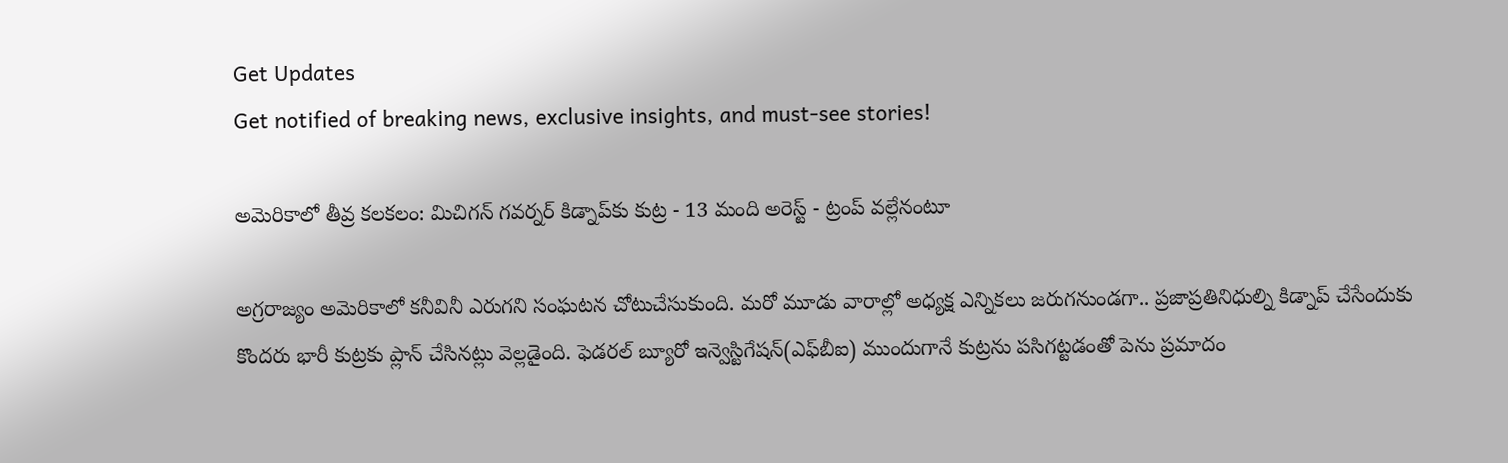Get Updates
Get notified of breaking news, exclusive insights, and must-see stories!

అమెరికాలో తీవ్ర కలకలం: మిచిగన్ గవర్నర్ కిడ్నాప్‌కు కుట్ర - 13 మంది అరెస్ట్ - ట్రంప్ వల్లేనంటూ

అగ్రరాజ్యం అమెరికాలో కనీవినీ ఎరుగని సంఘటన చోటుచేసుకుంది. మరో మూడు వారాల్లో అధ్యక్ష ఎన్నికలు జరుగనుండగా.. ప్రజాప్రతినిధుల్ని కిడ్నాప్ చేసేందుకు కొందరు భారీ కుట్రకు ప్లాన్ చేసినట్లు వెల్లడైంది. ఫెడరల్ బ్యూరో ఇన్వెస్టిగేషన్(ఎఫ్‌బీఐ) ముందుగానే కుట్రను పసిగట్టడంతో పెను ప్రమాదం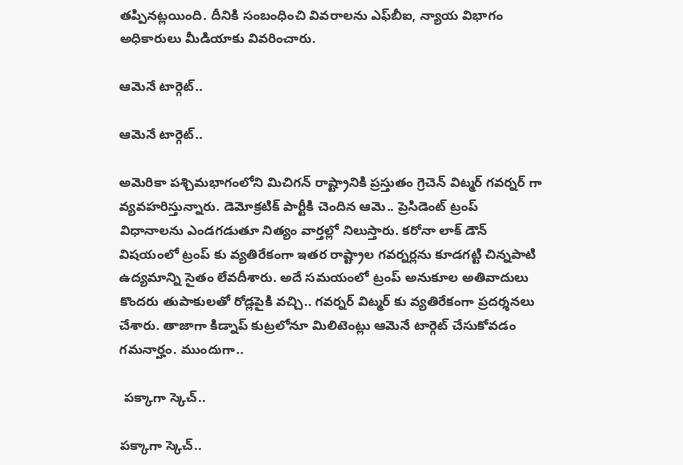తప్పినట్లయింది. దీనికి సంబంధించి వివరాలను ఎఫ్‌బీఐ, న్యాయ విభాగం అధికారులు మీడియాకు వివరించారు.

ఆమెనే టార్గెట్..

ఆమెనే టార్గెట్..

అమెరికా పశ్చిమభాగంలోని మిచిగన్ రాష్ట్రానికి ప్రస్తుతం గ్రెచెన్ విట్మర్ గవర్నర్ గా వ్యవహరిస్తున్నారు. డెమోక్రటిక్ పార్టీకి చెందిన ఆమె.. ప్రెసిడెంట్ ట్రంప్ విధానాలను ఎండగడుతూ నిత్యం వార్తల్లో నిలుస్తారు. కరోనా లాక్ డౌన్ విషయంలో ట్రంప్ కు వ్యతిరేకంగా ఇతర రాష్ట్రాల గవర్నర్లను కూడగట్టి చిన్నపాటి ఉద్యమాన్ని సైతం లేవదీశారు. అదే సమయంలో ట్రంప్ అనుకూల అతివాదులు కొందరు తుపాకులతో రోడ్లపైకి వచ్చి.. గవర్నర్ విట్మర్ కు వ్యతిరేకంగా ప్రదర్శనలు చేశారు. తాజాగా కిడ్నాప్ కుట్రలోనూ మిలిటెంట్లు ఆమెనే టార్గెట్ చేసుకోవడం గమనార్హం. ముందుగా..

 పక్కాగా స్కెచ్..

పక్కాగా స్కెచ్..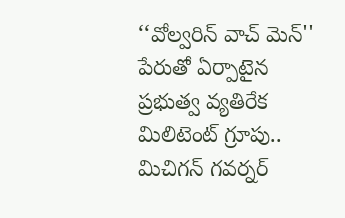‘‘వోల్వరిన్ వాచ్ మెన్'' పేరుతో ఏర్పాటైన ప్రభుత్వ వ్యతిరేక మిలిటెంట్ గ్రూపు.. మిచిగన్ గవర్నర్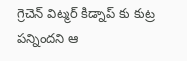గ్రెచెన్ విట్మర్ కిడ్నాప్ కు కుట్ర పన్నిందని ఆ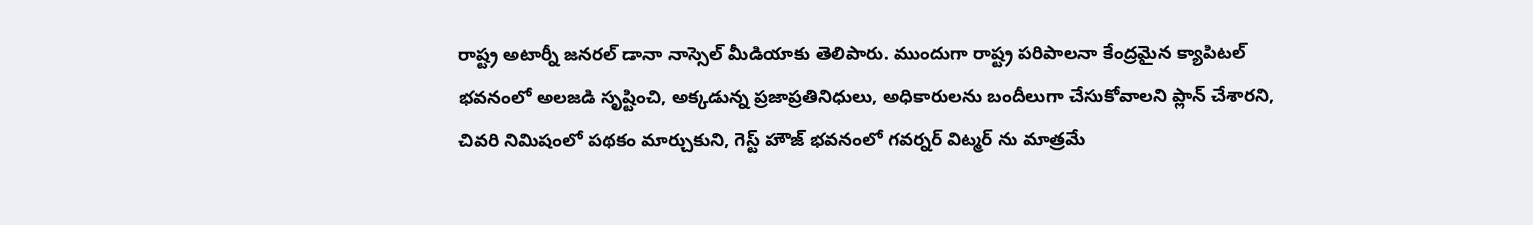రాష్ట్ర అటార్నీ జనరల్ డానా నాస్సెల్ మీడియాకు తెలిపారు. ముందుగా రాష్ట్ర పరిపాలనా కేంద్రమైన క్యాపిటల్ భవనంలో అలజడి సృష్టించి, అక్కడున్న ప్రజాప్రతినిధులు, అధికారులను బందీలుగా చేసుకోవాలని ప్లాన్ చేశారని, చివరి నిమిషంలో పథకం మార్చుకుని, గెస్ట్ హౌజ్ భవనంలో గవర్నర్ విట్మర్ ను మాత్రమే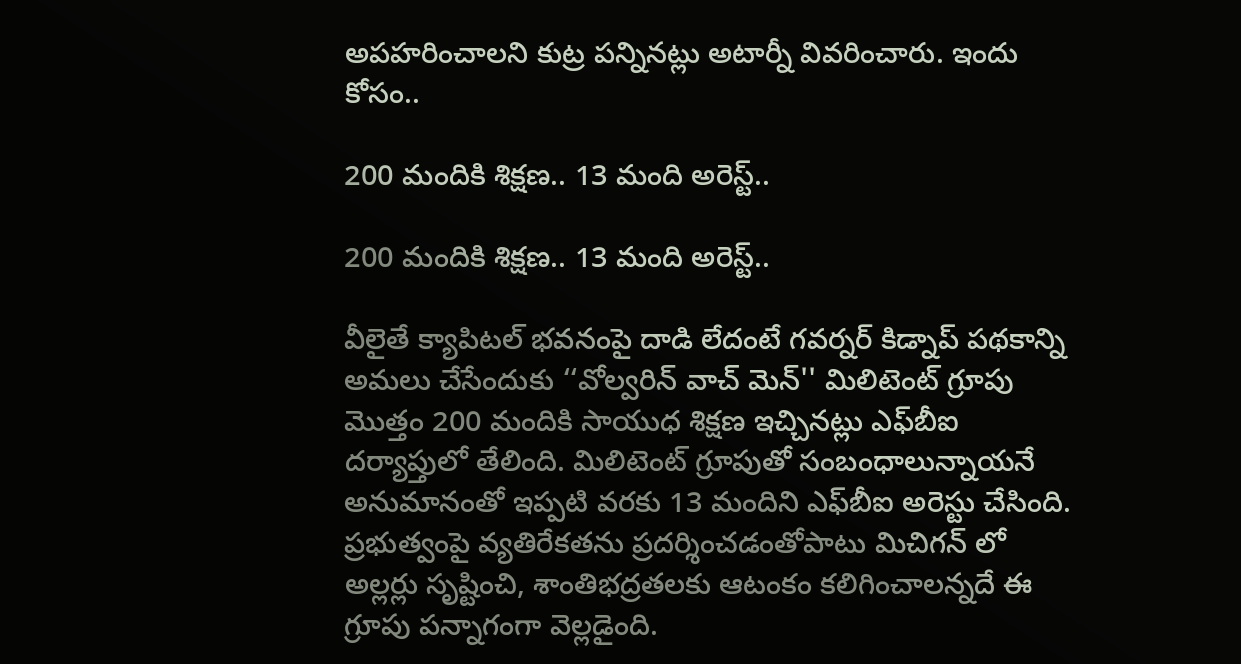అపహరించాలని కుట్ర పన్నినట్లు అటార్నీ వివరించారు. ఇందు కోసం..

200 మందికి శిక్షణ.. 13 మంది అరెస్ట్..

200 మందికి శిక్షణ.. 13 మంది అరెస్ట్..

వీలైతే క్యాపిటల్ భవనంపై దాడి లేదంటే గవర్నర్ కిడ్నాప్ పథకాన్ని అమలు చేసేందుకు ‘‘వోల్వరిన్ వాచ్ మెన్'' మిలిటెంట్ గ్రూపు మొత్తం 200 మందికి సాయుధ శిక్షణ ఇచ్చినట్లు ఎఫ్‌బీఐ దర్యాప్తులో తేలింది. మిలిటెంట్ గ్రూపుతో సంబంధాలున్నాయనే అనుమానంతో ఇప్పటి వరకు 13 మందిని ఎఫ్‌బీఐ అరెస్టు చేసింది. ప్రభుత్వంపై వ్యతిరేకతను ప్రదర్శించడంతోపాటు మిచిగన్ లో అల్లర్లు సృష్టించి, శాంతిభద్రతలకు ఆటంకం కలిగించాలన్నదే ఈ గ్రూపు పన్నాగంగా వెల్లడైంది.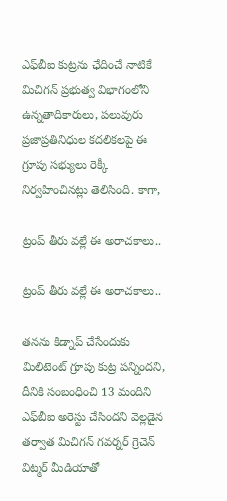ఎఫ్‌బీఐ కుట్రను ఛేదించే నాటికే మిచిగన్ ప్రభుత్వ విభాగంలోని ఉన్నతాదికారులు, పలువురు ప్రజాప్రతినిధుల కదలికలపై ఈ గ్రూపు సభ్యులు రెక్కీ నిర్వహించినట్లు తెలిసింది. కాగా,

ట్రంప్ తీరు వల్లే ఈ అరాచకాలు..

ట్రంప్ తీరు వల్లే ఈ అరాచకాలు..

తనను కిడ్నాప్ చేసేందుకు మిలిటెంట్ గ్రూపు కుట్ర పన్నిందని, దీనికి సంబంధించి 13 మందిని ఎఫ్‌బీఐ అరెస్టు చేసిందని వెల్లడైన తర్వాత మిచిగన్ గవర్నర్ గ్రెచెన్ విట్మర్ మీడియాతో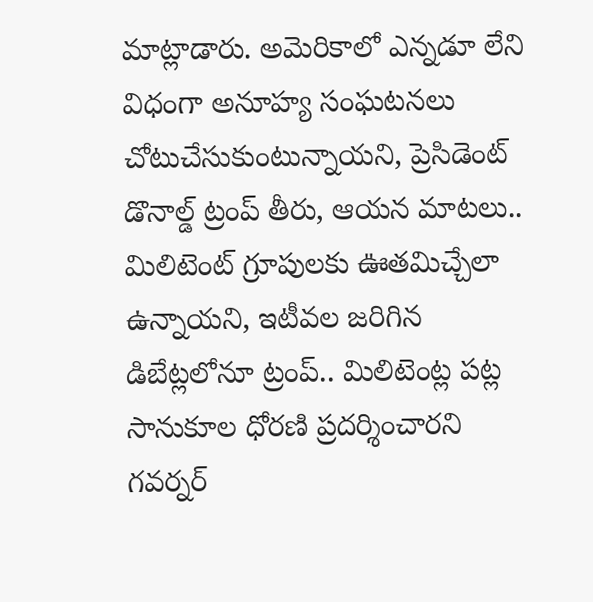మాట్లాడారు. అమెరికాలో ఎన్నడూ లేని విధంగా అనూహ్య సంఘటనలు చోటుచేసుకుంటున్నాయని, ప్రెసిడెంట్ డొనాల్డ్ ట్రంప్ తీరు, ఆయన మాటలు.. మిలిటెంట్ గ్రూపులకు ఊతమిచ్చేలా ఉన్నాయని, ఇటీవల జరిగిన డిబేట్లలోనూ ట్రంప్.. మిలిటెంట్ల పట్ల సానుకూల ధోరణి ప్రదర్శించారని గవర్నర్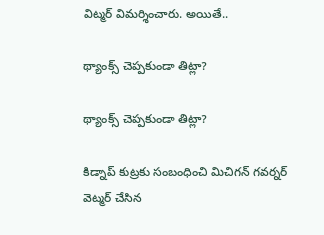విట్మర్ విమర్శించారు. అయితే..

థ్యాంక్స్ చెప్పకుండా తిట్లా?

థ్యాంక్స్ చెప్పకుండా తిట్లా?

కిడ్నాప్ కుట్రకు సంబంధించి మిచిగన్ గవర్నర్ వెట్మర్ చేసిన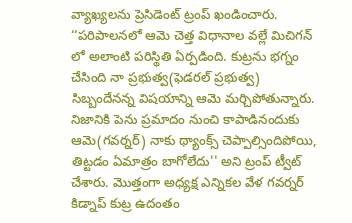వ్యాఖ్యలను ప్రెసిడెంట్ ట్రంప్ ఖండించారు. ‘‘పరిపాలనలో ఆమె చెత్త విధానాల వల్లే మిచిగన్ లో అలాంటి పరిస్థితి ఏర్పడింది. కుట్రను భగ్నం చేసింది నా ప్రభుత్వ(ఫెడరల్ ప్రభుత్వ) సిబ్బందేనన్న విషయాన్ని ఆమె మర్చిపోతున్నారు. నిజానికి పెను ప్రమాదం నుంచి కాపాడినందుకు ఆమె(గవర్నర్) నాకు థ్యాంక్స్ చెప్పాల్సిందిపోయి, తిట్టడం ఏమాత్రం బాగోలేదు'' అని ట్రంప్ ట్వీట్ చేశారు. మొత్తంగా అధ్యక్ష ఎన్నికల వేళ గవర్నర్ కిడ్నాప్ కుట్ర ఉదంతం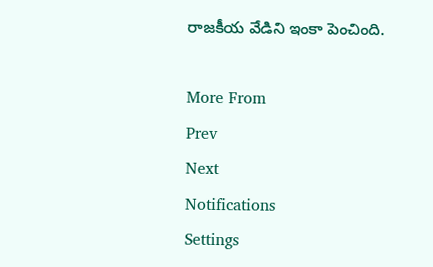రాజకీయ వేడిని ఇంకా పెంచింది.

More From
Prev
Next
Notifications
Settings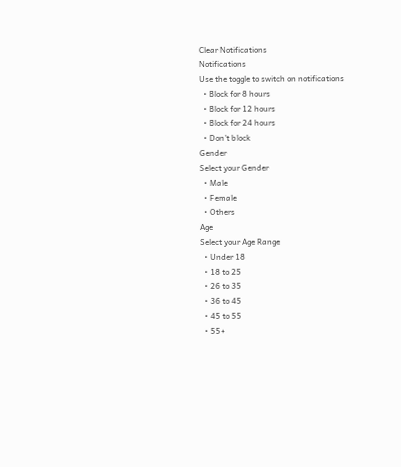Clear Notifications
Notifications
Use the toggle to switch on notifications
  • Block for 8 hours
  • Block for 12 hours
  • Block for 24 hours
  • Don't block
Gender
Select your Gender
  • Male
  • Female
  • Others
Age
Select your Age Range
  • Under 18
  • 18 to 25
  • 26 to 35
  • 36 to 45
  • 45 to 55
  • 55+